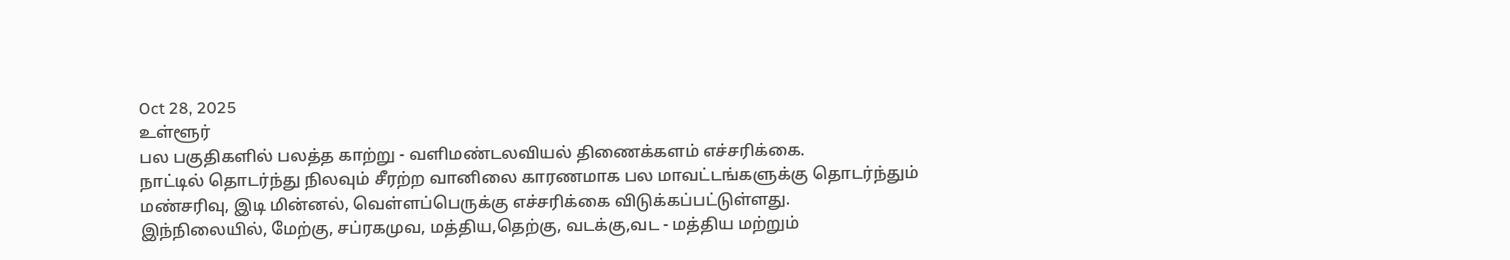Oct 28, 2025
உள்ளூர்
பல பகுதிகளில் பலத்த காற்று - வளிமண்டலவியல் திணைக்களம் எச்சரிக்கை.
நாட்டில் தொடர்ந்து நிலவும் சீரற்ற வானிலை காரணமாக பல மாவட்டங்களுக்கு தொடர்ந்தும் மண்சரிவு, இடி மின்னல், வெள்ளப்பெருக்கு எச்சரிக்கை விடுக்கப்பட்டுள்ளது.
இந்நிலையில், மேற்கு, சப்ரகமுவ, மத்திய,தெற்கு, வடக்கு,வட - மத்திய மற்றும்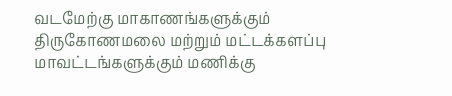வடமேற்கு மாகாணங்களுக்கும் திருகோணமலை மற்றும் மட்டக்களப்பு மாவட்டங்களுக்கும் மணிக்கு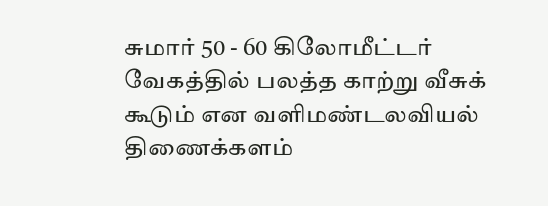சுமார் 50 - 60 கிலோமீட்டர் வேகத்தில் பலத்த காற்று வீசுக் கூடும் என வளிமண்டலவியல் திணைக்களம்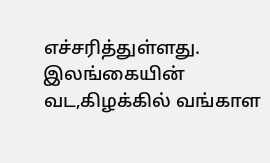எச்சரித்துள்ளது.
இலங்கையின் வட,கிழக்கில் வங்காள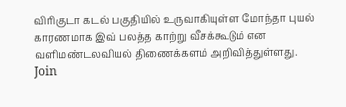விரிகுடா கடல் பகுதியில் உருவாகியுள்ள மோந்தா புயல் காரணமாக இவ் பலத்த காற்று வீசக்கூடும் என வளிமண்டலவியல் திணைக்களம் அறிவித்துள்ளது.
Join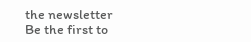the newsletter
Be the first to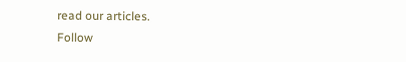read our articles.
Follow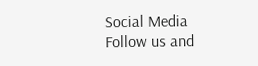Social Media
Follow us and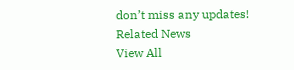don’t miss any updates!
Related News
View All